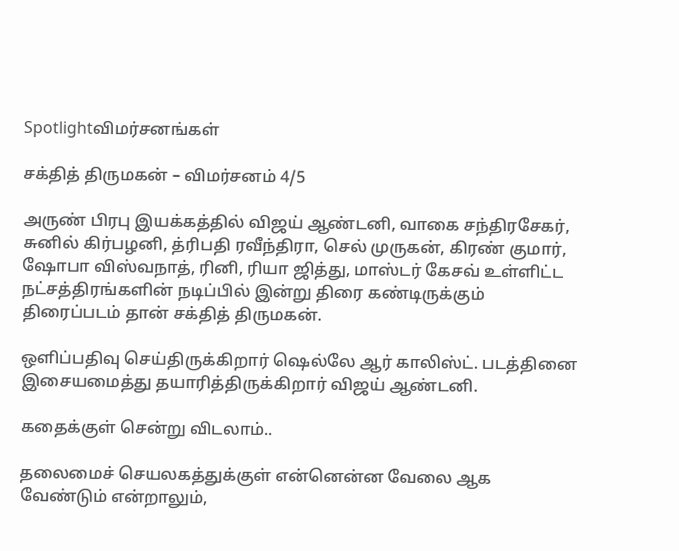Spotlightவிமர்சனங்கள்

சக்தித் திருமகன் – விமர்சனம் 4/5

அருண் பிரபு இயக்கத்தில் விஜய் ஆண்டனி, வாகை சந்திரசேகர், சுனில் கிர்பழனி, த்ரிபதி ரவீந்திரா, செல் முருகன், கிரண் குமார், ஷோபா விஸ்வநாத், ரினி, ரியா ஜித்து, மாஸ்டர் கேசவ் உள்ளிட்ட நட்சத்திரங்களின் நடிப்பில் இன்று திரை கண்டிருக்கும் திரைப்படம் தான் சக்தித் திருமகன்.

ஒளிப்பதிவு செய்திருக்கிறார் ஷெல்லே ஆர் காலிஸ்ட். படத்தினை இசையமைத்து தயாரித்திருக்கிறார் விஜய் ஆண்டனி.

கதைக்குள் சென்று விடலாம்..

தலைமைச் செயலகத்துக்குள் என்னென்ன வேலை ஆக வேண்டும் என்றாலும்,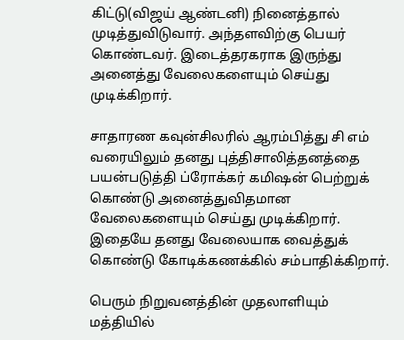கிட்டு(விஜய் ஆண்டனி) நினைத்தால் முடித்துவிடுவார். அந்தளவிற்கு பெயர் கொண்டவர். இடைத்தரகராக இருந்து அனைத்து வேலைகளையும் செய்து முடிக்கிறார்.

சாதாரண கவுன்சிலரில் ஆரம்பித்து சி எம் வரையிலும் தனது புத்திசாலித்தனத்தை பயன்படுத்தி ப்ரோக்கர் கமிஷன் பெற்றுக் கொண்டு அனைத்துவிதமான வேலைகளையும் செய்து முடிக்கிறார். இதையே தனது வேலையாக வைத்துக் கொண்டு கோடிக்கணக்கில் சம்பாதிக்கிறார்.

பெரும் நிறுவனத்தின் முதலாளியும் மத்தியில்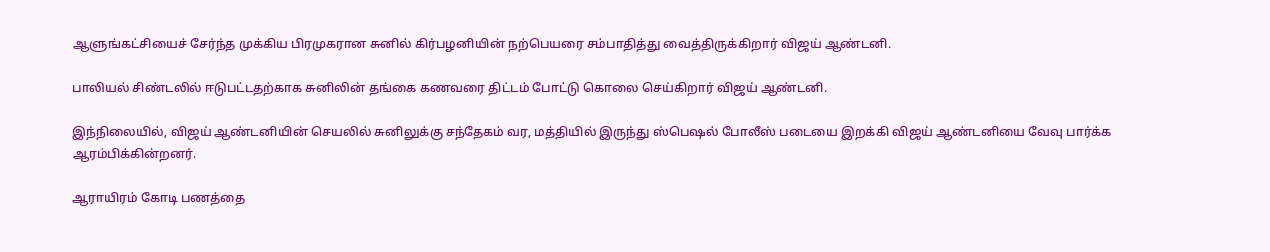ஆளுங்கட்சியைச் சேர்ந்த முக்கிய பிரமுகரான சுனில் கிர்பழனியின் நற்பெயரை சம்பாதித்து வைத்திருக்கிறார் விஜய் ஆண்டனி.

பாலியல் சிண்டலில் ஈடுபட்டதற்காக சுனிலின் தங்கை கணவரை திட்டம் போட்டு கொலை செய்கிறார் விஜய் ஆண்டனி.

இந்நிலையில், விஜய் ஆண்டனியின் செயலில் சுனிலுக்கு சந்தேகம் வர, மத்தியில் இருந்து ஸ்பெஷல் போலீஸ் படையை இறக்கி விஜய் ஆண்டனியை வேவு பார்க்க ஆரம்பிக்கின்றனர்.

ஆராயிரம் கோடி பணத்தை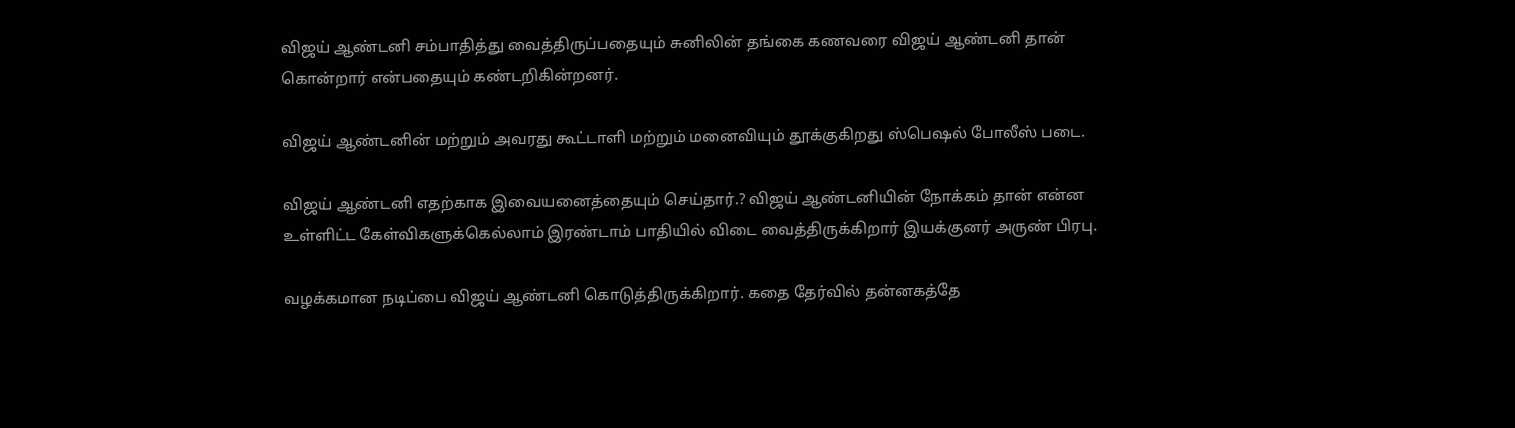விஜய் ஆண்டனி சம்பாதித்து வைத்திருப்பதையும் சுனிலின் தங்கை கணவரை விஜய் ஆண்டனி தான் கொன்றார் என்பதையும் கண்டறிகின்றனர்.

விஜய் ஆண்டனின் மற்றும் அவரது கூட்டாளி மற்றும் மனைவியும் தூக்குகிறது ஸ்பெஷல் போலீஸ் படை.

விஜய் ஆண்டனி எதற்காக இவையனைத்தையும் செய்தார்.? விஜய் ஆண்டனியின் நோக்கம் தான் என்ன உள்ளிட்ட கேள்விகளுக்கெல்லாம் இரண்டாம் பாதியில் விடை வைத்திருக்கிறார் இயக்குனர் அருண் பிரபு.

வழக்கமான நடிப்பை விஜய் ஆண்டனி கொடுத்திருக்கிறார். கதை தேர்வில் தன்னகத்தே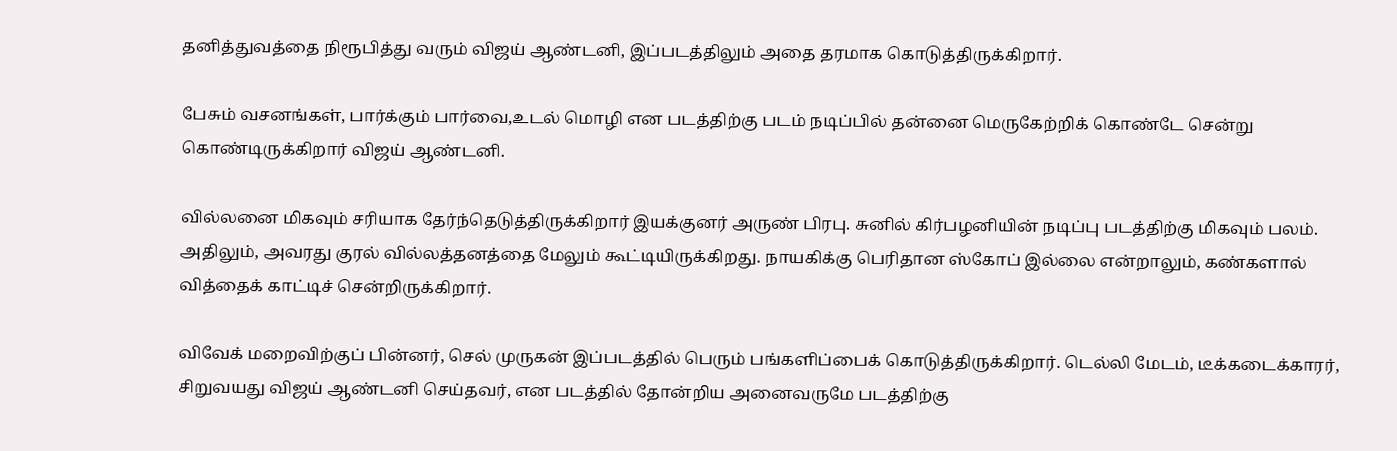தனித்துவத்தை நிரூபித்து வரும் விஜய் ஆண்டனி, இப்படத்திலும் அதை தரமாக கொடுத்திருக்கிறார்.

பேசும் வசனங்கள், பார்க்கும் பார்வை,உடல் மொழி என படத்திற்கு படம் நடிப்பில் தன்னை மெருகேற்றிக் கொண்டே சென்று கொண்டிருக்கிறார் விஜய் ஆண்டனி.

வில்லனை மிகவும் சரியாக தேர்ந்தெடுத்திருக்கிறார் இயக்குனர் அருண் பிரபு. சுனில் கிர்பழனியின் நடிப்பு படத்திற்கு மிகவும் பலம். அதிலும், அவரது குரல் வில்லத்தனத்தை மேலும் கூட்டியிருக்கிறது. நாயகிக்கு பெரிதான ஸ்கோப் இல்லை என்றாலும், கண்களால் வித்தைக் காட்டிச் சென்றிருக்கிறார்.

விவேக் மறைவிற்குப் பின்னர், செல் முருகன் இப்படத்தில் பெரும் பங்களிப்பைக் கொடுத்திருக்கிறார். டெல்லி மேடம், டீக்கடைக்காரர், சிறுவயது விஜய் ஆண்டனி செய்தவர், என படத்தில் தோன்றிய அனைவருமே படத்திற்கு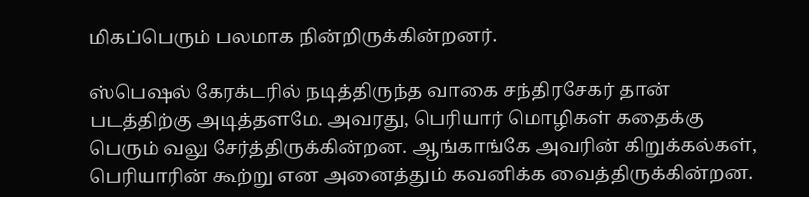மிகப்பெரும் பலமாக நின்றிருக்கின்றனர்.

ஸ்பெஷல் கேரக்டரில் நடித்திருந்த வாகை சந்திரசேகர் தான் படத்திற்கு அடித்தளமே. அவரது, பெரியார் மொழிகள் கதைக்கு பெரும் வலு சேர்த்திருக்கின்றன. ஆங்காங்கே அவரின் கிறுக்கல்கள், பெரியாரின் கூற்று என அனைத்தும் கவனிக்க வைத்திருக்கின்றன.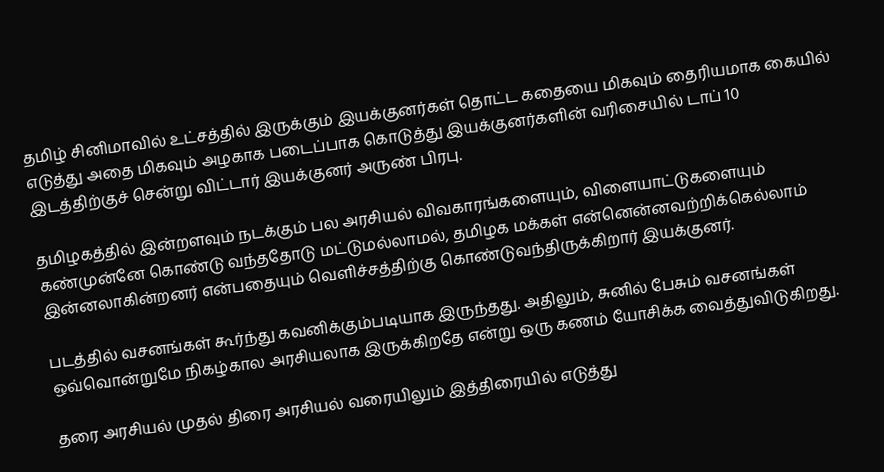தமிழ் சினிமாவில் உட்சத்தில் இருக்கும் இயக்குனர்கள் தொட்ட கதையை மிகவும் தைரியமாக கையில் எடுத்து அதை மிகவும் அழகாக படைப்பாக கொடுத்து இயக்குனர்களின் வரிசையில் டாப் 10 இடத்திற்குச் சென்று விட்டார் இயக்குனர் அருண் பிரபு.

தமிழகத்தில் இன்றளவும் நடக்கும் பல அரசியல் விவகாரங்களையும், விளையாட்டுகளையும் கண்முன்னே கொண்டு வந்ததோடு மட்டுமல்லாமல், தமிழக மக்கள் என்னென்னவற்றிக்கெல்லாம் இன்னலாகின்றனர் என்பதையும் வெளிச்சத்திற்கு கொண்டுவந்திருக்கிறார் இயக்குனர்.

படத்தில் வசனங்கள் கூர்ந்து கவனிக்கும்படியாக இருந்தது. அதிலும், சுனில் பேசும் வசனங்கள் ஒவ்வொன்றுமே நிகழ்கால அரசியலாக இருக்கிறதே என்று ஒரு கணம் யோசிக்க வைத்துவிடுகிறது.

தரை அரசியல் முதல் திரை அரசியல் வரையிலும் இத்திரையில் எடுத்து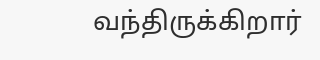வந்திருக்கிறார்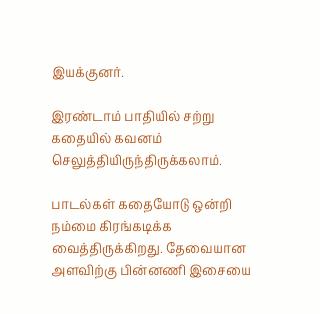இயக்குனர்.

இரண்டாம் பாதியில் சற்று கதையில் கவனம் செலுத்தியிருந்திருக்கலாம்.

பாடல்கள் கதையோடு ஒன்றி நம்மை கிரங்கடிக்க வைத்திருக்கிறது. தேவையான அளவிற்கு பின்னணி இசையை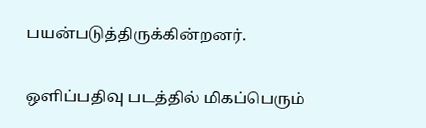பயன்படுத்திருக்கின்றனர்.

ஒளிப்பதிவு படத்தில் மிகப்பெரும்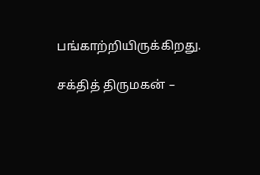பங்காற்றியிருக்கிறது.

சக்தித் திருமகன் –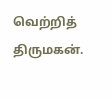வெற்றித் திருமகன்.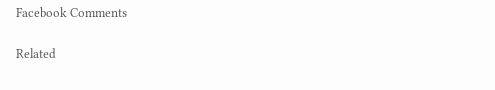Facebook Comments

Related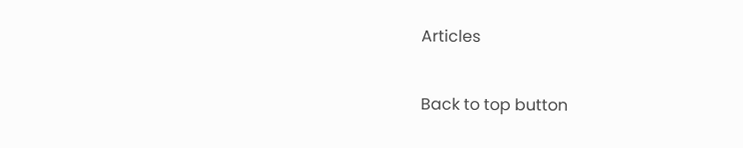Articles

Back to top button